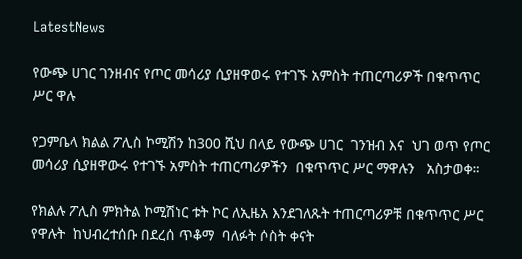LatestNews

የውጭ ሀገር ገንዘብና የጦር መሳሪያ ሲያዘዋወሩ የተገኙ አምስት ተጠርጣሪዎች በቁጥጥር ሥር ዋሉ

የጋምቤላ ክልል ፖሊስ ኮሚሽን ከ300 ሺህ በላይ የውጭ ሀገር  ገንዝብ እና  ህገ ወጥ የጦር መሳሪያ ሲያዘዋውሩ የተገኙ አምስት ተጠርጣሪዎችን  በቁጥጥር ሥር ማዋሉን   አስታወቀ።

የክልሉ ፖሊስ ምክትል ኮሚሽነር ቱት ኮር ለኢዜአ እንደገለጹት ተጠርጣሪዎቹ በቁጥጥር ሥር የዋሉት  ከህብረተሰቡ በደረሰ ጥቆማ  ባለፉት ሶስት ቀናት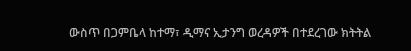ውስጥ በጋምቤላ ከተማ፣ ዲማና ኢታንግ ወረዳዎች በተደረገው ክትትል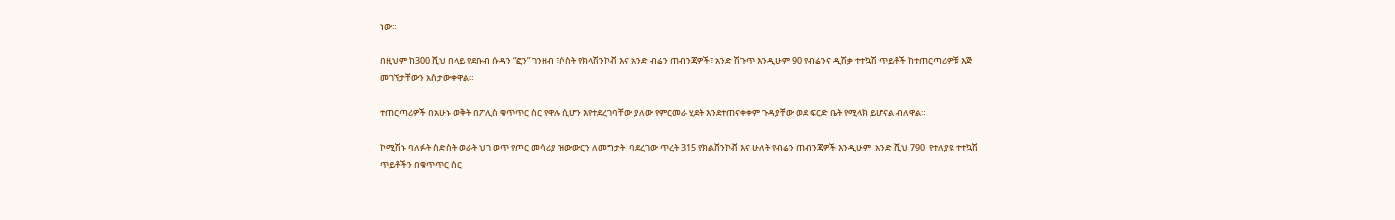ነው።

በዚህም ከ300 ሺህ በላይ የደቡብ ሱዳን “ፎን” ገንዘብ ፣ሶስት የክላሽንኮቭ እና አንድ ብሬን ጠብንጃዎች፣ አንድ ሽጉጥ እንዲሁም 90 የብሬንና ዲሽቃ ተተኳሽ ጥይቶች ከተጠርጣሪዎቹ እጅ መገኘታቸውን አስታውቀዋል።

ተጠርጣሪዎች በአሁኑ ወቅት በፖሊስ ቁጥጥር ስር የዋሉ ሲሆን እየተደረገባቸው ያለው የምርመራ ሂደት እንደተጠናቀቀም ጉዳያቸው ወደ ፍርድ ቤት የሚላክ ይሆናል ብለዋል።

ኮሚሽኑ ባለፉት ስድስት ወራት ህገ ወጥ የጦር መሳሪያ ዝውውርን ለመግታት  ባደረገው ጥረት 315 የክልሸንኮቭ እና ሁለት የብሬን ጠብንጃዎች እንዲሁም  አንድ ሺህ 790  የተለያዩ ተተኳሽ ጥይቶችን በቁጥጥር ስር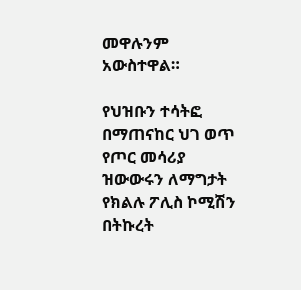መዋሉንም አውስተዋል።

የህዝቡን ተሳትፎ በማጠናከር ህገ ወጥ የጦር መሳሪያ ዝውውሩን ለማግታት የክልሉ ፖሊስ ኮሚሽን በትኩረት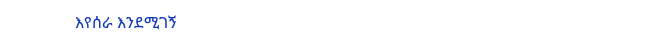እየሰራ እንደሚገኝ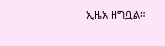ኢዜአ ዘግቧል።